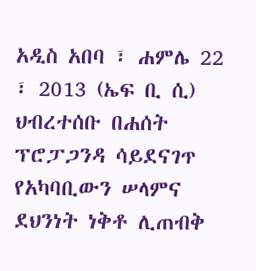አዲስ አበባ ፣ ሐምሌ 22 ፣ 2013 (ኤፍ ቢ ሲ) ህብረተሰቡ በሐሰት ፕሮፓጋንዳ ሳይደናገጥ የአካባቢውን ሠላምና ደህንነት ነቅቶ ሊጠብቅ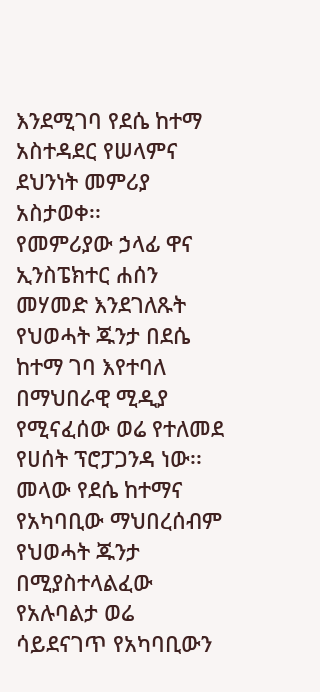እንደሚገባ የደሴ ከተማ አስተዳደር የሠላምና ደህንነት መምሪያ አስታወቀ፡፡
የመምሪያው ኃላፊ ዋና ኢንስፔክተር ሐሰን መሃመድ እንደገለጹት የህወሓት ጁንታ በደሴ ከተማ ገባ እየተባለ በማህበራዊ ሚዲያ የሚናፈሰው ወሬ የተለመደ የሀሰት ፕሮፓጋንዳ ነው፡፡
መላው የደሴ ከተማና የአካባቢው ማህበረሰብም የህወሓት ጁንታ በሚያስተላልፈው የአሉባልታ ወሬ ሳይደናገጥ የአካባቢውን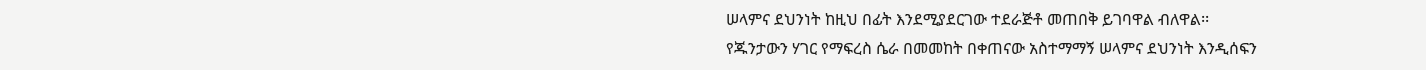ሠላምና ደህንነት ከዚህ በፊት እንደሚያደርገው ተደራጅቶ መጠበቅ ይገባዋል ብለዋል፡፡
የጁንታውን ሃገር የማፍረስ ሴራ በመመከት በቀጠናው አስተማማኝ ሠላምና ደህንነት እንዲሰፍን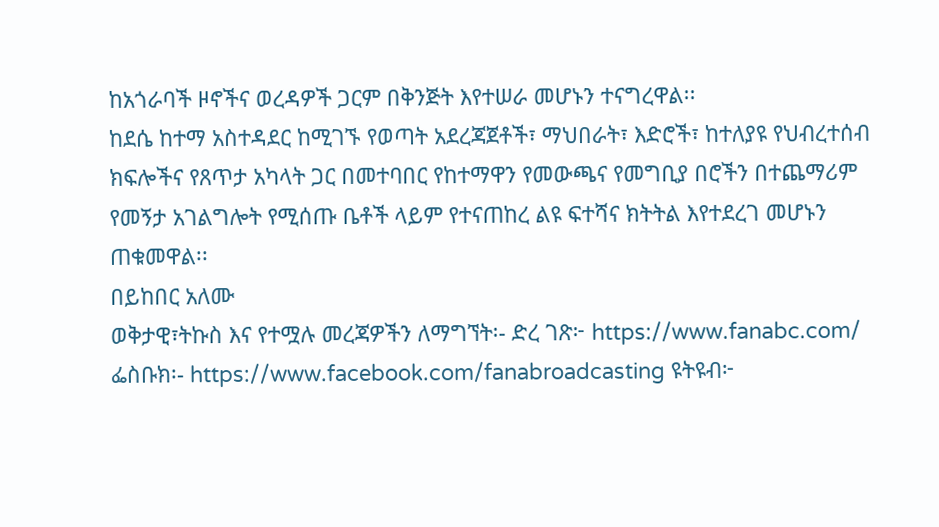ከአጎራባች ዞኖችና ወረዳዎች ጋርም በቅንጅት እየተሠራ መሆኑን ተናግረዋል፡፡
ከደሴ ከተማ አስተዳደር ከሚገኙ የወጣት አደረጃጀቶች፣ ማህበራት፣ እድሮች፣ ከተለያዩ የህብረተሰብ ክፍሎችና የጸጥታ አካላት ጋር በመተባበር የከተማዋን የመውጫና የመግቢያ በሮችን በተጨማሪም የመኝታ አገልግሎት የሚሰጡ ቤቶች ላይም የተናጠከረ ልዩ ፍተሻና ክትትል እየተደረገ መሆኑን ጠቁመዋል፡፡
በይከበር አለሙ
ወቅታዊ፣ትኩስ እና የተሟሉ መረጃዎችን ለማግኘት፡- ድረ ገጽ፦ https://www.fanabc.com/ ፌስቡክ፡- https://www.facebook.com/fanabroadcasting ዩትዩብ፦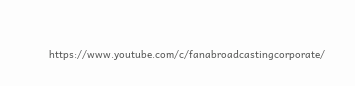https://www.youtube.com/c/fanabroadcastingcorporate/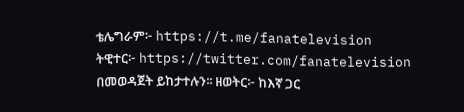ቴሌግራም፦ https://t.me/fanatelevision ትዊተር፦ https://twitter.com/fanatelevision በመወዳጀት ይከታተሉን፡፡ ዘወትር፦ ከእኛ ጋር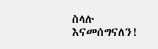ስላሉ እናመሰግናለን!